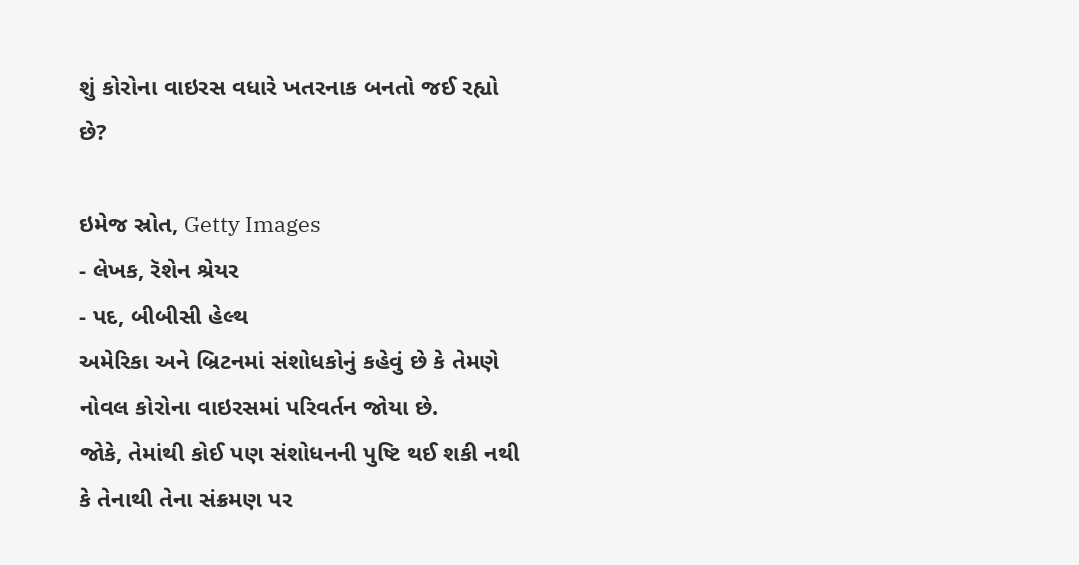શું કોરોના વાઇરસ વધારે ખતરનાક બનતો જઈ રહ્યો છે?

ઇમેજ સ્રોત, Getty Images
- લેખક, રૅશેન શ્રેયર
- પદ, બીબીસી હેલ્થ
અમેરિકા અને બ્રિટનમાં સંશોધકોનું કહેવું છે કે તેમણે નોવલ કોરોના વાઇરસમાં પરિવર્તન જોયા છે.
જોકે, તેમાંથી કોઈ પણ સંશોધનની પુષ્ટિ થઈ શકી નથી કે તેનાથી તેના સંક્રમણ પર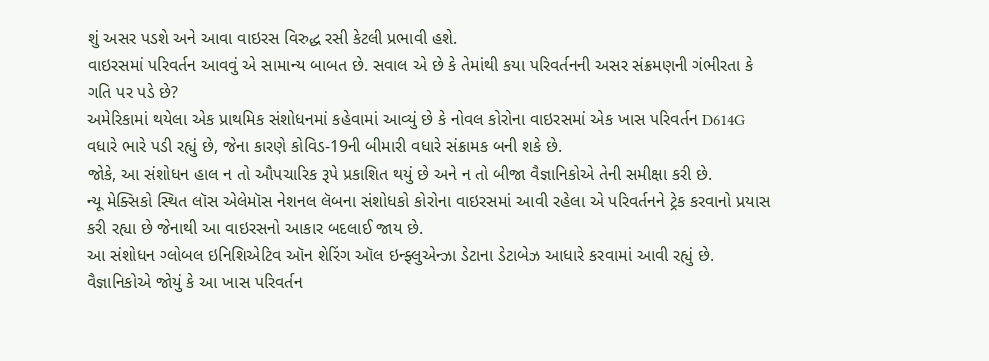શું અસર પડશે અને આવા વાઇરસ વિરુદ્ધ રસી કેટલી પ્રભાવી હશે.
વાઇરસમાં પરિવર્તન આવવું એ સામાન્ય બાબત છે. સવાલ એ છે કે તેમાંથી કયા પરિવર્તનની અસર સંક્રમણની ગંભીરતા કે ગતિ પર પડે છે?
અમેરિકામાં થયેલા એક પ્રાથમિક સંશોધનમાં કહેવામાં આવ્યું છે કે નોવલ કોરોના વાઇરસમાં એક ખાસ પરિવર્તન D614G વધારે ભારે પડી રહ્યું છે, જેના કારણે કોવિડ-19ની બીમારી વધારે સંક્રામક બની શકે છે.
જોકે, આ સંશોધન હાલ ન તો ઔપચારિક રૂપે પ્રકાશિત થયું છે અને ન તો બીજા વૈજ્ઞાનિકોએ તેની સમીક્ષા કરી છે.
ન્યૂ મેક્સિકો સ્થિત લૉસ એલેમૉસ નેશનલ લૅબના સંશોધકો કોરોના વાઇરસમાં આવી રહેલા એ પરિવર્તનને ટ્રેક કરવાનો પ્રયાસ કરી રહ્યા છે જેનાથી આ વાઇરસનો આકાર બદલાઈ જાય છે.
આ સંશોધન ગ્લોબલ ઇનિશિએટિવ ઑન શેરિંગ ઑલ ઇન્ફ્લુએન્ઝા ડેટાના ડેટાબેઝ આધારે કરવામાં આવી રહ્યું છે.
વૈજ્ઞાનિકોએ જોયું કે આ ખાસ પરિવર્તન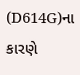(D614G)ના કારણે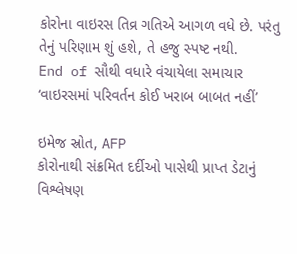કોરોના વાઇરસ તિવ્ર ગતિએ આગળ વધે છે. પરંતુ તેનું પરિણામ શું હશે, તે હજુ સ્પષ્ટ નથી.
End of સૌથી વધારે વંચાયેલા સમાચાર
‘વાઇરસમાં પરિવર્તન કોઈ ખરાબ બાબત નહીં’

ઇમેજ સ્રોત, AFP
કોરોનાથી સંક્રમિત દર્દીઓ પાસેથી પ્રાપ્ત ડેટાનું વિશ્લેષણ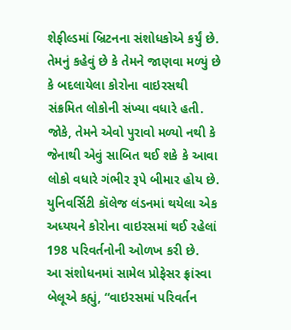શેફીલ્ડમાં બ્રિટનના સંશોધકોએ કર્યું છે.
તેમનું કહેવું છે કે તેમને જાણવા મળ્યું છે કે બદલાયેલા કોરોના વાઇરસથી સંક્રમિત લોકોની સંખ્યા વધારે હતી. જોકે, તેમને એવો પુરાવો મળ્યો નથી કે જેનાથી એવું સાબિત થઈ શકે કે આવા લોકો વધારે ગંભીર રૂપે બીમાર હોય છે.
યુનિવર્સિટી કૉલેજ લંડનમાં થયેલા એક અધ્યયને કોરોના વાઇરસમાં થઈ રહેલાં 198 પરિવર્તનોની ઓળખ કરી છે.
આ સંશોધનમાં સામેલ પ્રોફેસર ફ્રાંસ્વા બેલૂએ કહ્યું, “વાઇરસમાં પરિવર્તન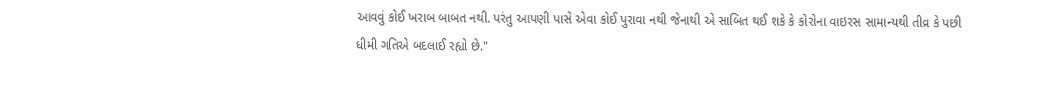આવવું કોઈ ખરાબ બાબત નથી. પરંતુ આપણી પાસે એવા કોઈ પુરાવા નથી જેનાથી એ સાબિત થઈ શકે કે કોરોના વાઇરસ સામાન્યથી તીવ્ર કે પછી ધીમી ગતિએ બદલાઈ રહ્યો છે."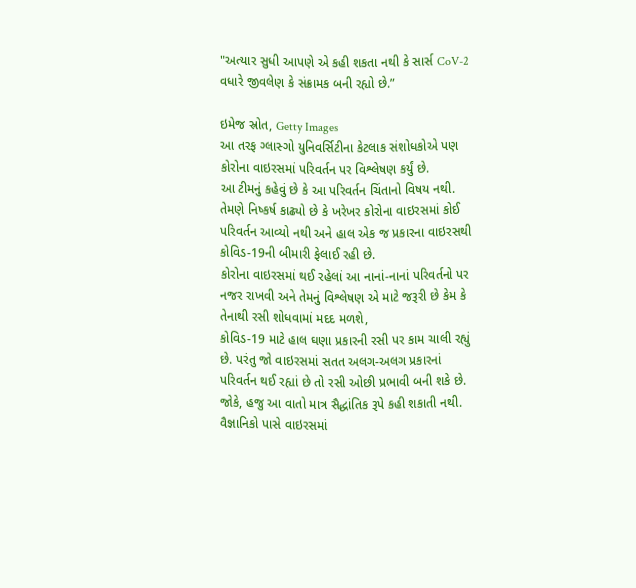"અત્યાર સુધી આપણે એ કહી શકતા નથી કે સાર્સ CoV-2 વધારે જીવલેણ કે સંક્રામક બની રહ્યો છે.”

ઇમેજ સ્રોત, Getty Images
આ તરફ ગ્લાસ્ગો યુનિવર્સિટીના કેટલાક સંશોધકોએ પણ કોરોના વાઇરસમાં પરિવર્તન પર વિશ્લેષણ કર્યું છે.
આ ટીમનું કહેવું છે કે આ પરિવર્તન ચિંતાનો વિષય નથી.
તેમણે નિષ્કર્ષ કાઢ્યો છે કે ખરેખર કોરોના વાઇરસમાં કોઈ પરિવર્તન આવ્યો નથી અને હાલ એક જ પ્રકારના વાઇરસથી કોવિડ-19ની બીમારી ફેલાઈ રહી છે.
કોરોના વાઇરસમાં થઈ રહેલાં આ નાનાં-નાનાં પરિવર્તનો પર નજર રાખવી અને તેમનું વિશ્લેષણ એ માટે જરૂરી છે કેમ કે તેનાથી રસી શોધવામાં મદદ મળશે,
કોવિડ-19 માટે હાલ ઘણા પ્રકારની રસી પર કામ ચાલી રહ્યું છે. પરંતુ જો વાઇરસમાં સતત અલગ-અલગ પ્રકારનાં પરિવર્તન થઈ રહ્યાં છે તો રસી ઓછી પ્રભાવી બની શકે છે.
જોકે, હજુ આ વાતો માત્ર સૈદ્ધાંતિક રૂપે કહી શકાતી નથી.
વૈજ્ઞાનિકો પાસે વાઇરસમાં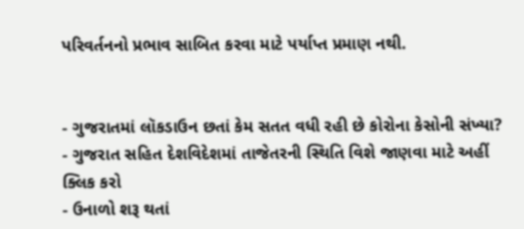પરિવર્તનનો પ્રભાવ સાબિત કરવા માટે પર્યાપ્ત પ્રમાણ નથી.


- ગુજરાતમાં લૉકડાઉન છતાં કેમ સતત વધી રહી છે કોરોના કેસોની સંખ્યા?
- ગુજરાત સહિત દેશવિદેશમાં તાજેતરની સ્થિતિ વિશે જાણવા માટે અહીં ક્લિક કરો
- ઉનાળો શરૂ થતાં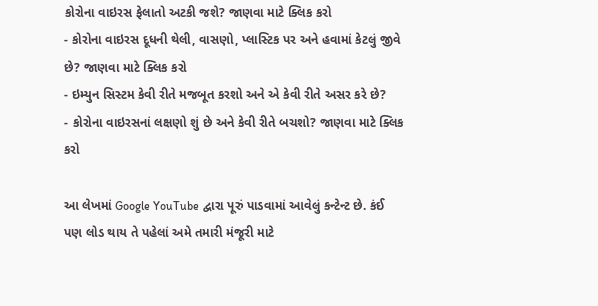કોરોના વાઇરસ ફેલાતો અટકી જશે? જાણવા માટે ક્લિક કરો
- કોરોના વાઇરસ દૂધની થેલી, વાસણો, પ્લાસ્ટિક પર અને હવામાં કેટલું જીવે છે? જાણવા માટે ક્લિક કરો
- ઇમ્યુન સિસ્ટમ કેવી રીતે મજબૂત કરશો અને એ કેવી રીતે અસર કરે છે?
- કોરોના વાઇરસનાં લક્ષણો શું છે અને કેવી રીતે બચશો? જાણવા માટે ક્લિક કરો

આ લેખમાં Google YouTube દ્વારા પૂરું પાડવામાં આવેલું કન્ટેન્ટ છે. કંઈ પણ લોડ થાય તે પહેલાં અમે તમારી મંજૂરી માટે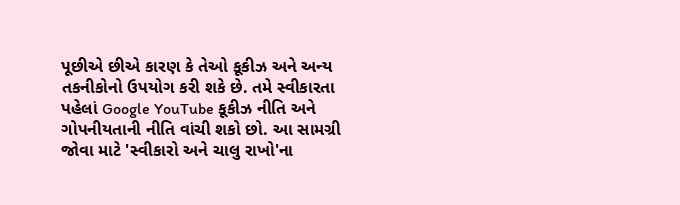પૂછીએ છીએ કારણ કે તેઓ કૂકીઝ અને અન્ય તકનીકોનો ઉપયોગ કરી શકે છે. તમે સ્વીકારતા પહેલાં Google YouTube કૂકીઝ નીતિ અને ગોપનીયતાની નીતિ વાંચી શકો છો. આ સામગ્રી જોવા માટે 'સ્વીકારો અને ચાલુ રાખો'ના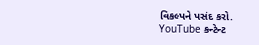વિકલ્પને પસંદ કરો.
YouTube કન્ટેન્ટ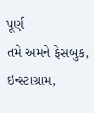પૂર્ણ
તમે અમને ફેસબુક, ઇન્સ્ટાગ્રામ,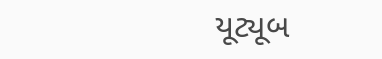યૂટ્યૂબ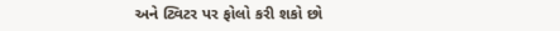અને ટ્વિટર પર ફોલો કરી શકો છો